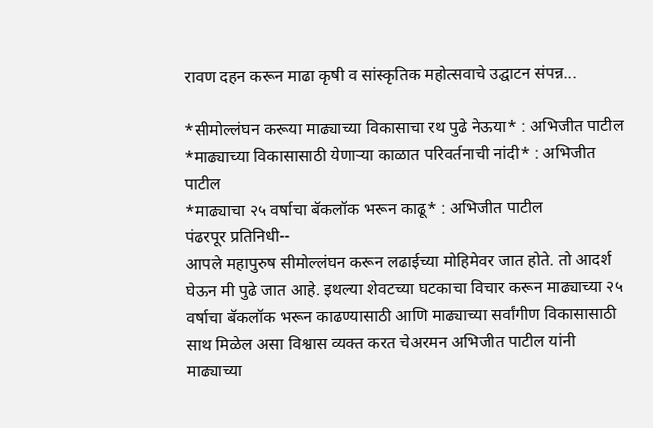रावण दहन करून माढा कृषी व सांस्कृतिक महोत्सवाचे उद्घाटन संपन्न...

*सीमोल्लंघन करूया माढ्याच्या विकासाचा रथ पुढे नेऊया* : अभिजीत पाटील
*माढ्याच्या विकासासाठी येणाऱ्या काळात परिवर्तनाची नांदी* : अभिजीत पाटील
*माढ्याचा २५ वर्षाचा बॅकलॉक भरून काढू* : अभिजीत पाटील
पंढरपूर प्रतिनिधी--
आपले महापुरुष सीमोल्लंघन करून लढाईच्या मोहिमेवर जात होते. तो आदर्श घेऊन मी पुढे जात आहे. इथल्या शेवटच्या घटकाचा विचार करून माढ्याच्या २५ वर्षाचा बॅकलॉक भरून काढण्यासाठी आणि माढ्याच्या सर्वांगीण विकासासाठी साथ मिळेल असा विश्वास व्यक्त करत चेअरमन अभिजीत पाटील यांनी माढ्याच्या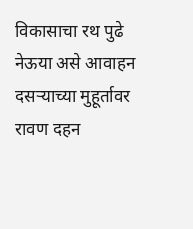विकासाचा रथ पुढे नेऊया असे आवाहन दसऱ्याच्या मुहूर्तावर रावण दहन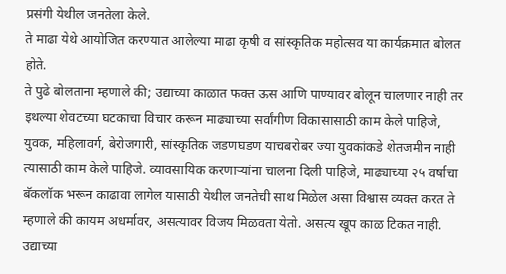प्रसंगी येथील जनतेला केले.
ते माढा येथे आयोजित करण्यात आलेल्या माढा कृषी व सांस्कृतिक महोत्सव या कार्यक्रमात बोलत होते.
ते पुढे बोलताना म्हणाले की; उद्याच्या काळात फक्त ऊस आणि पाण्यावर बोलून चालणार नाही तर इथल्या शेवटच्या घटकाचा विचार करून माढ्याच्या सर्वांगीण विकासासाठी काम केले पाहिजे, युवक, महिलावर्ग, बेरोजगारी, सांस्कृतिक जडणघडण याचबरोबर ज्या युवकांकडे शेतजमीन नाही त्यासाठी काम केले पाहिजे. व्यावसायिक करणाऱ्यांना चालना दिली पाहिजे, माढ्याच्या २५ वर्षाचा बॅकलॉक भरून काढावा लागेल यासाठी येथील जनतेची साथ मिळेल असा विश्वास व्यक्त करत ते म्हणाले की कायम अधर्मावर, असत्यावर विजय मिळवता येतो. असत्य खूप काळ टिकत नाही. उद्याच्या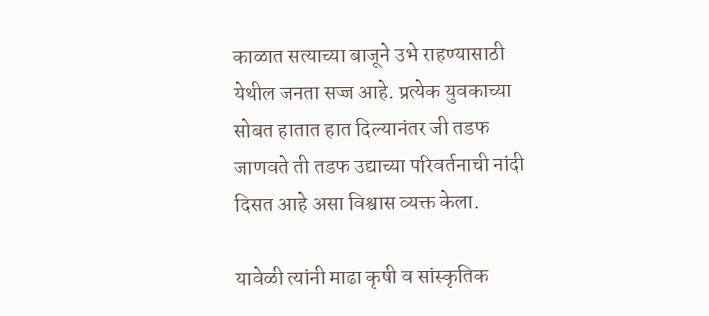काळात सत्याच्या बाजूने उभे राहण्यासाठी येथील जनता सज्ज आहे. प्रत्येक युवकाच्या सोबत हातात हात दिल्यानंतर जी तडफ जाणवते ती तडफ उद्याच्या परिवर्तनाची नांदी दिसत आहे असा विश्वास व्यक्त केला.

यावेळी त्यांनी माढा कृषी व सांस्कृतिक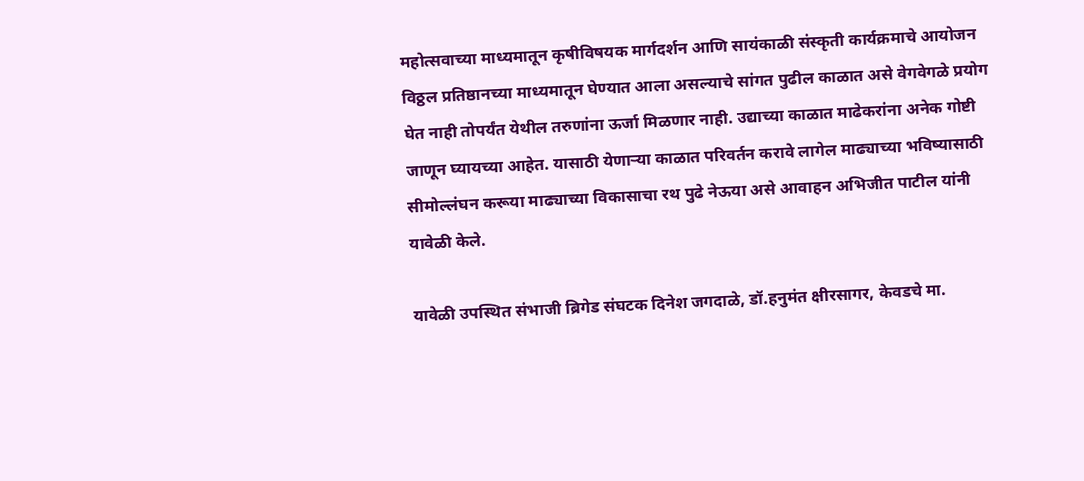महोत्सवाच्या माध्यमातून कृषीविषयक मार्गदर्शन आणि सायंकाळी संस्कृती कार्यक्रमाचे आयोजन विठ्ठल प्रतिष्ठानच्या माध्यमातून घेण्यात आला असल्याचे सांगत पुढील काळात असे वेगवेगळे प्रयोग घेत नाही तोपर्यंत येथील तरुणांना ऊर्जा मिळणार नाही. उद्याच्या काळात माढेकरांना अनेक गोष्टी जाणून घ्यायच्या आहेत. यासाठी येणाऱ्या काळात परिवर्तन करावे लागेल माढ्याच्या भविष्यासाठी सीमोल्लंघन करूया माढ्याच्या विकासाचा रथ पुढे नेऊया असे आवाहन अभिजीत पाटील यांनी यावेळी केले.

यावेळी उपस्थित संभाजी ब्रिगेड संघटक दिनेश जगदाळे, डॉ.हनुमंत क्षीरसागर, केवडचे मा.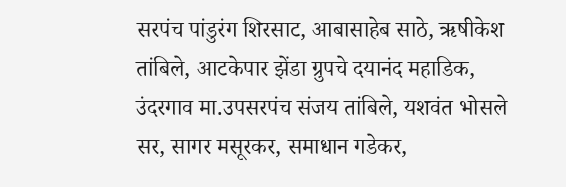सरपंच पांडुरंग शिरसाट, आबासाहेब साठे, ऋषीकेश तांबिले, आटकेपार झेंडा ग्रुपचे दयानंद महाडिक, उंदरगाव मा.उपसरपंच संजय तांबिले, यशवंत भोसले सर, सागर मसूरकर, समाधान गडेकर,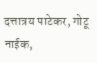दत्तात्रय पाटेकर, गोटू नाईक,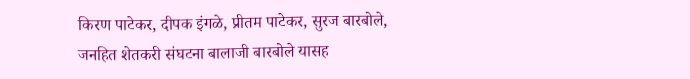किरण पाटेकर, दीपक इंगळे, प्रीतम पाटेकर, सुरज बारबोले, जनहित शेतकरी संघटना बालाजी बारबोले यासह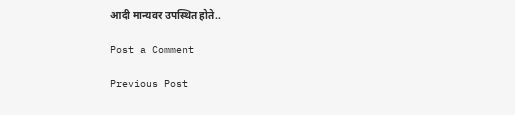आदी मान्यवर उपस्थित होते..

Post a Comment

Previous Post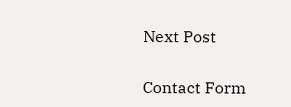Next Post

Contact Form